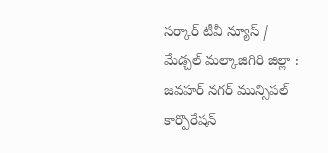సర్కార్ టీవీ న్యూస్ / మేడ్చల్ మల్కాజిగిరి జిల్లా : జవహర్ నగర్ మున్సిపల్ కార్పొరేషన్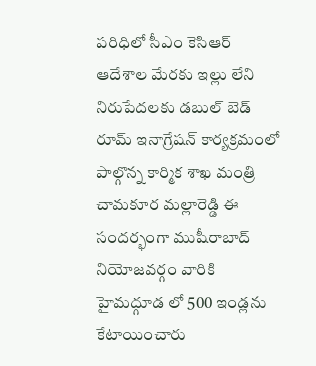పరిధిలో సీఎం కెసిఆర్ ఆదేశాల మేరకు ఇల్లు లేని నిరుపేదలకు డబుల్ బెడ్ రూమ్ ఇనాగ్రేషన్ కార్యక్రమంలో పాల్గొన్న కార్మిక శాఖ మంత్రి చామకూర మల్లారెడ్డి ఈ సందర్భంగా ముషీరాబాద్ నియోజవర్గం వారికి హైమద్గూడ లో 500 ఇండ్లను కేటాయించారు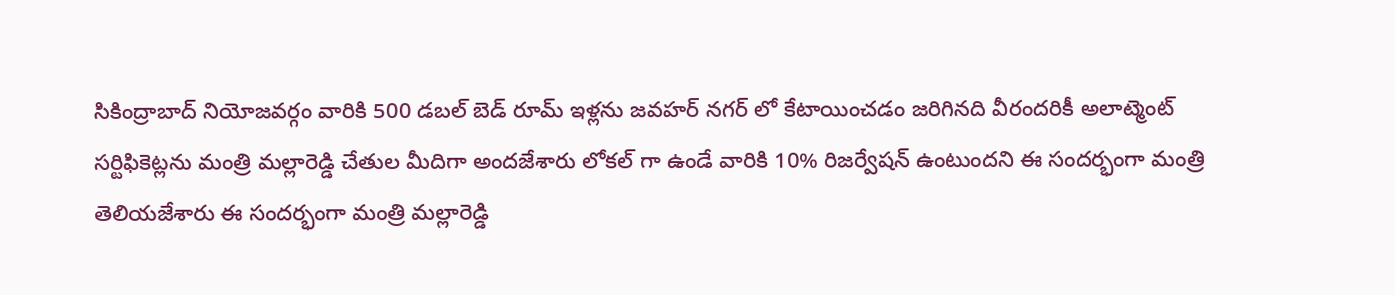సికింద్రాబాద్ నియోజవర్గం వారికి 500 డబల్ బెడ్ రూమ్ ఇళ్లను జవహర్ నగర్ లో కేటాయించడం జరిగినది వీరందరికీ అలాట్మెంట్ సర్టిఫికెట్లను మంత్రి మల్లారెడ్డి చేతుల మీదిగా అందజేశారు లోకల్ గా ఉండే వారికి 10% రిజర్వేషన్ ఉంటుందని ఈ సందర్భంగా మంత్రి తెలియజేశారు ఈ సందర్భంగా మంత్రి మల్లారెడ్డి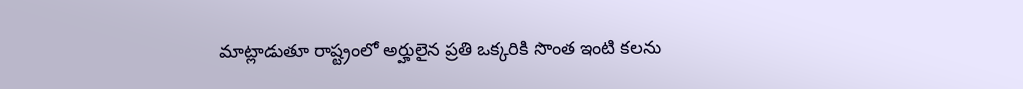మాట్లాడుతూ రాష్ట్రంలో అర్హులైన ప్రతి ఒక్కరికి సొంత ఇంటి కలను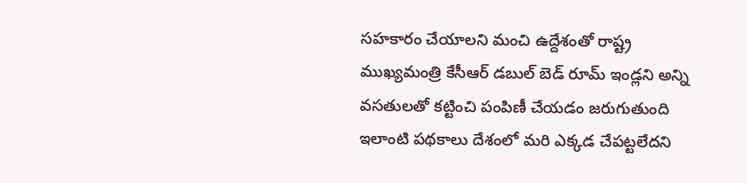సహకారం చేయాలని మంచి ఉద్దేశంతో రాష్ట్ర ముఖ్యమంత్రి కేసీఆర్ డబుల్ బెడ్ రూమ్ ఇండ్లని అన్ని వసతులతో కట్టించి పంపిణీ చేయడం జరుగుతుంది ఇలాంటి పథకాలు దేశంలో మరి ఎక్కడ చేపట్టలేదని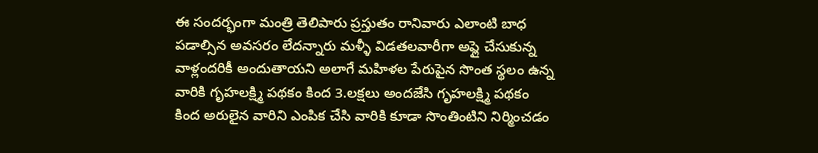ఈ సందర్భంగా మంత్రి తెలిపారు ప్రస్తుతం రానివారు ఎలాంటి బాధ పడాల్సిన అవసరం లేదన్నారు మళ్ళీ విడతలవారీగా అప్లై చేసుకున్న వాళ్లందరికీ అందుతాయని అలాగే మహిళల పేరుపైన సొంత స్థలం ఉన్న వారికి గృహలక్ష్మి పథకం కింద 3.లక్షలు అందజేసి గృహలక్ష్మి పథకం కింద అరులైన వారిని ఎంపిక చేసి వారికి కూడా సొంతింటిని నిర్మించడం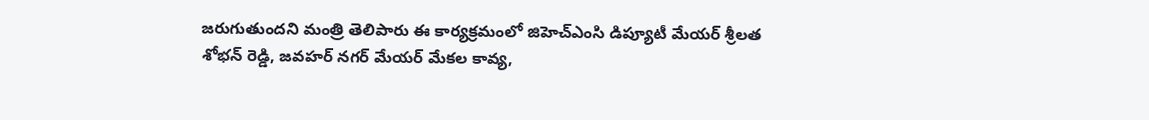జరుగుతుందని మంత్రి తెలిపారు ఈ కార్యక్రమంలో జిహెచ్ఎంసి డిప్యూటీ మేయర్ శ్రీలత శోభన్ రెడ్డి, జవహర్ నగర్ మేయర్ మేకల కావ్య,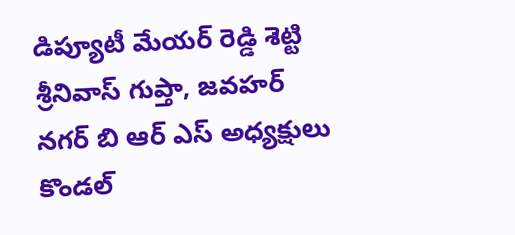డిప్యూటీ మేయర్ రెడ్డి శెట్టి శ్రీనివాస్ గుప్తా, జవహర్ నగర్ బి ఆర్ ఎస్ అధ్యక్షులు కొండల్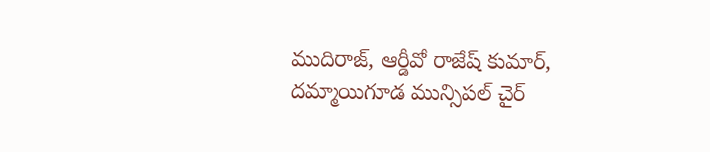ముదిరాజ్, ఆర్డీవో రాజేష్ కుమార్, దమ్మాయిగూడ మున్సిపల్ చైర్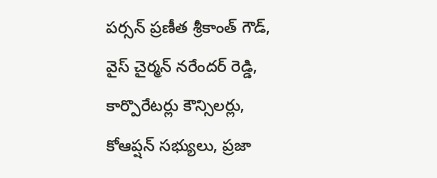పర్సన్ ప్రణీత శ్రీకాంత్ గౌడ్, వైస్ చైర్మన్ నరేందర్ రెడ్డి, కార్పొరేటర్లు కౌన్సిలర్లు, కోఆప్షన్ సభ్యులు, ప్రజా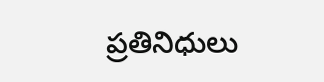ప్రతినిధులు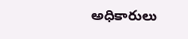అధికారులు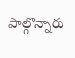పాల్గొన్నారు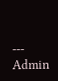---
Admin